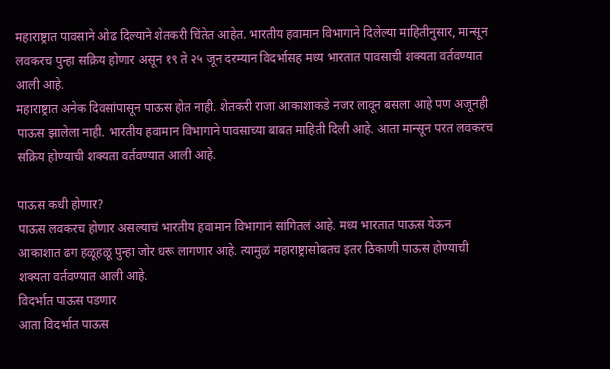महाराष्ट्रात पावसाने ओढ दिल्याने शेतकरी चिंतेत आहेत. भारतीय हवामान विभागाने दिलेल्या माहितीनुसार, मान्सून लवकरच पुन्हा सक्रिय होणार असून १९ ते २५ जून दरम्यान विदर्भासह मध्य भारतात पावसाची शक्यता वर्तवण्यात आली आहे.
महाराष्ट्रात अनेक दिवसांपासून पाऊस होत नाही. शेतकरी राजा आकाशाकडे नजर लावून बसला आहे पण अजूनही पाऊस झालेला नाही. भारतीय हवामान विभागाने पावसाच्या बाबत माहिती दिली आहे. आता मान्सून परत लवकरच सक्रिय होण्याची शक्यता वर्तवण्यात आली आहे.

पाऊस कधी होणार?
पाऊस लवकरच होणार असल्याचं भारतीय हवामान विभागानं सांगितलं आहे. मध्य भारतात पाऊस येऊन आकाशात ढग हळूहळू पुन्हा जोर धरू लागणार आहे. त्यामुळं महाराष्ट्रासोबतच इतर ठिकाणी पाऊस होण्याची शक्यता वर्तवण्यात आली आहे.
विदर्भात पाऊस पडणार
आता विदर्भात पाऊस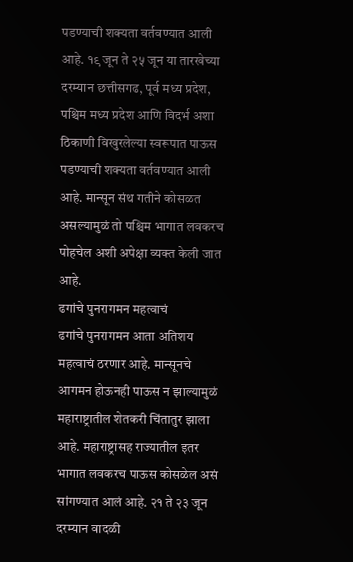पडण्याची शक्यता वर्तवण्यात आली आहे. १९ जून ते २५ जून या तारखेच्या दरम्यान छत्तीसगढ, पूर्व मध्य प्रदेश, पश्चिम मध्य प्रदेश आणि विदर्भ अशा ठिकाणी विखुरलेल्या स्वरूपात पाऊस पडण्याची शक्यता वर्तवण्यात आली आहे. मान्सून संथ गतीने कोसळत असल्यामुळं तो पश्चिम भागात लवकरच पोहचेल अशी अपेक्षा व्यक्त केली जात आहे.
ढगांचे पुनरागमन महत्वाचं
ढगांचे पुनरागमन आता अतिशय महत्वाचं ठरणार आहे. मान्सूनचे आगमन होऊनही पाऊस न झाल्यामुळं महाराष्ट्रातील शेतकरी चिंतातुर झाला आहे. महाराष्ट्रासह राज्यातील इतर भागात लवकरच पाऊस कोसळेल असं सांगण्यात आलं आहे. २१ ते २३ जून दरम्यान वादळी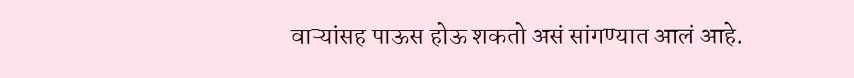वाऱ्यांसह पाऊस होऊ शकतो असं सांगण्यात आलं आहे.